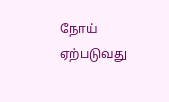நோய் ஏற்படுவது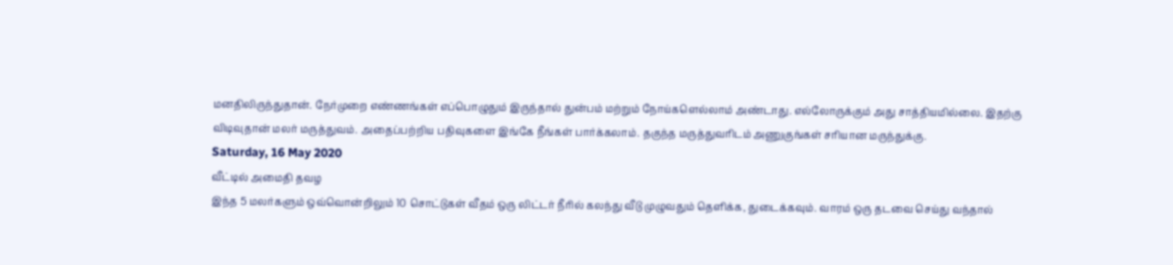மனதிலிருந்துதான். நேர்முறை எண்ணங்கள் எப்பொழுதும் இருந்தால் துன்பம் மற்றும் நோய்களெல்லாம் அண்டாது. எல்லோருக்கும் அது சாத்தியமில்லை. இதற்கு விடிவுதான் மலர் மருத்துவம். அதைப்பற்றிய பதிவுகளை இங்கே நீங்கள் பார்க்கலாம். தகுந்த மருத்துவரிடம் அணுகுங்கள் சரியான மருந்துக்கு.
Saturday, 16 May 2020
வீட்டில் அமைதி தவழ
இந்த 5 மலர்களும் ஒவ்வொன்றிலும் 10 சொட்டுகள் வீதம் ஒரு லிட்டர் நீரில் கலந்து வீடு முழுவதும் தெளிக்க, துடைக்கவும். வாரம் ஒரு தடவை செய்து வந்தால்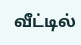வீட்டில்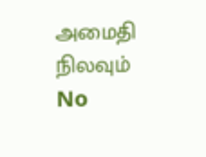அமைதி நிலவும்
No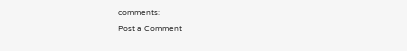comments:
Post a Comment